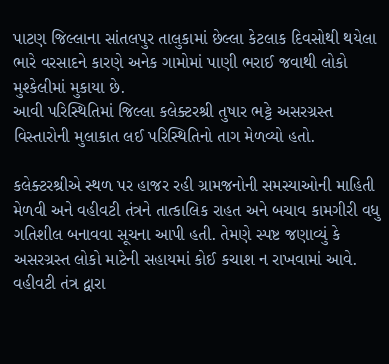પાટણ જિલ્લાના સાંતલપુર તાલુકામાં છેલ્લા કેટલાક દિવસોથી થયેલા ભારે વરસાદને કારણે અનેક ગામોમાં પાણી ભરાઈ જવાથી લોકો મુશ્કેલીમાં મુકાયા છે.
આવી પરિસ્થિતિમાં જિલ્લા કલેક્ટરશ્રી તુષાર ભટ્ટે અસરગ્રસ્ત વિસ્તારોની મુલાકાત લઈ પરિસ્થિતિનો તાગ મેળવ્યો હતો.

કલેક્ટરશ્રીએ સ્થળ પર હાજર રહી ગ્રામજનોની સમસ્યાઓની માહિતી મેળવી અને વહીવટી તંત્રને તાત્કાલિક રાહત અને બચાવ કામગીરી વધુ ગતિશીલ બનાવવા સૂચના આપી હતી. તેમણે સ્પષ્ટ જણાવ્યું કે અસરગ્રસ્ત લોકો માટેની સહાયમાં કોઈ કચાશ ન રાખવામાં આવે.
વહીવટી તંત્ર દ્વારા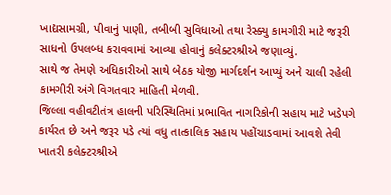ખાદ્યસામગ્રી, પીવાનું પાણી, તબીબી સુવિધાઓ તથા રેસ્ક્યુ કામગીરી માટે જરૂરી સાધનો ઉપલબ્ધ કરાવવામાં આવ્યા હોવાનું કલેક્ટરશ્રીએ જણાવ્યું.
સાથે જ તેમણે અધિકારીઓ સાથે બેઠક યોજી માર્ગદર્શન આપ્યું અને ચાલી રહેલી કામગીરી અંગે વિગતવાર માહિતી મેળવી.
જિલ્લા વહીવટીતંત્ર હાલની પરિસ્થિતિમાં પ્રભાવિત નાગરિકોની સહાય માટે ખડેપગે કાર્યરત છે અને જરૂર પડે ત્યાં વધુ તાત્કાલિક સહાય પહોંચાડવામાં આવશે તેવી ખાતરી કલેક્ટરશ્રીએ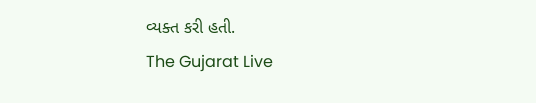વ્યક્ત કરી હતી.
The Gujarat Live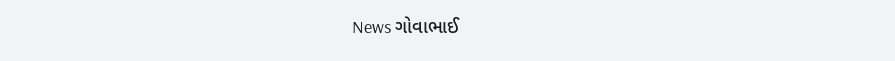News ગોવાભાઈ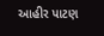આહીર પાટણ